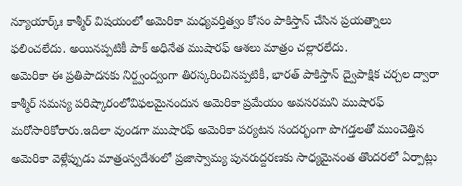న్యూయార్క్ః కాశ్మీర్ విషయంలో అమెరికా మధ్యవర్తిత్వం కోసం పాకిస్తాన్ చేసిన ప్రయత్నాలు ఫలించలేదు. అయినప్పటికీ పాక్ అధినేత ముషారఫ్ ఆశలు మాత్రం చల్లారలేదు.
అమెరికా ఈ ప్రతిపాదనకు నిర్ద్వంద్వంగా తిరస్కరించినప్పటికీ, భారత్ పాకిస్తాన్ ద్వైపాక్షిక చర్చల ద్వారా కాశ్మీర్ సమస్య పరిష్కారంలోవిఫలమైనందున అమెరికా ప్రమేయం అవసరమని ముషారఫ్ మరోసారికోరారు.ఇదిలా వుండగా ముషారఫ్ అమెరికా పర్యటన సందర్భంగా పొగడ్తలతో ముంచెత్తిన అమెరికా వెళ్లేప్పుడు మాత్రంస్వదేశంలో ప్రజాస్వామ్య పునరుద్దరణకు సాధ్యమైనంత తొందరలో ఏర్పాట్లు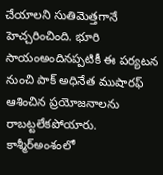చేయాలని సుతిమెత్తగానే హెచ్చరించింది. భూరి సాయంఅందినప్పటికీ ఈ పర్యటన నుంచి పాక్ అధినేత ముషారఫ్ ఆశించిన ప్రయోజనాలను రాబట్టలేకపోయారు. కాశ్మీర్అంశంలో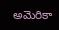అమెరికా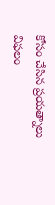కోసం చేసిన ప్రయత్నాలు విఫలం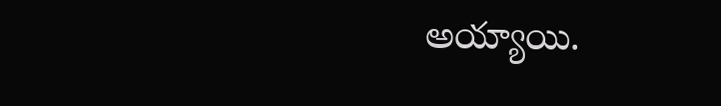అయ్యాయి.